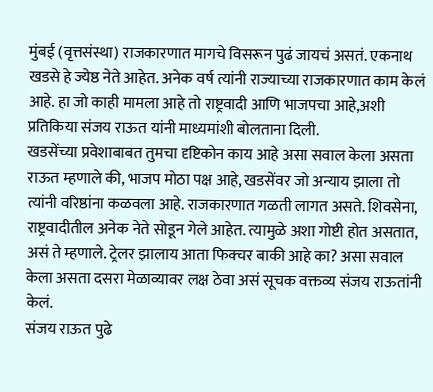मुंबई (वृत्तसंस्था) राजकारणात मागचे विसरून पुढं जायचं असतं. एकनाथ खडसे हे ज्येष्ठ नेते आहेत. अनेक वर्ष त्यांनी राज्याच्या राजकारणात काम केलं आहे. हा जो काही मामला आहे तो राष्ट्रवादी आणि भाजपचा आहे,अशी प्रतिकिया संजय राऊत यांनी माध्यमांशी बोलताना दिली.
खडसेंच्या प्रवेशाबाबत तुमचा दृष्टिकोन काय आहे असा सवाल केला असता राऊत म्हणाले की, भाजप मोठा पक्ष आहे, खडसेंवर जो अन्याय झाला तो त्यांनी वरिष्ठांना कळवला आहे. राजकारणात गळती लागत असते. शिवसेना, राष्ट्रवादीतील अनेक नेते सोडून गेले आहेत. त्यामुळे अशा गोष्टी होत असतात, असं ते म्हणाले. ट्रेलर झालाय आता फिक्चर बाकी आहे का? असा सवाल केला असता दसरा मेळाव्यावर लक्ष ठेवा असं सूचक वक्तव्य संजय राऊतांनी केलं.
संजय राऊत पुढे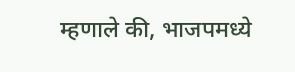म्हणाले की, भाजपमध्ये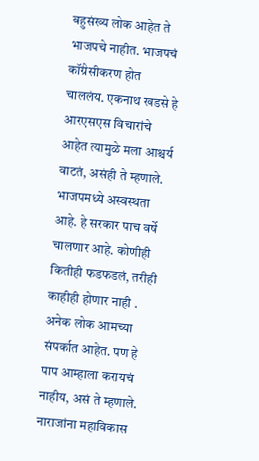बहुसंख्य लोक आहेत ते भाजपचे नाहीत. भाजपचं कॉंग्रेसीकरण होत चाललंय. एकनाथ खडसे हे आरएसएस विचारांचे आहेत त्यामुळे मला आश्चर्य वाटतं, असंही ते म्हणाले. भाजपमध्ये अस्वस्थता आहे. हे सरकार पाच वर्षे चालणार आहे. कोणीही कितीही फडफडलं, तरीही काहीही होणार नाही . अनेक लोक आमच्या संपर्कात आहेत. पण हे पाप आम्हाला करायचं नाहीय, असं ते म्हणाले. नाराजांना महाविकास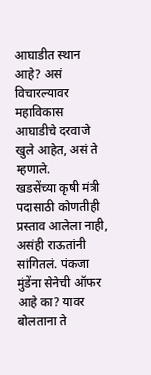आघाडीत स्थान आहे? असं विचारल्यावर महाविकास आघाडीचे दरवाजे खुले आहेत, असं ते म्हणाले.
खडसेंच्या कृषी मंत्री पदासाठी कोणतीही प्रस्ताव आलेला नाही, असंही राऊतांनी सांगितलं. पंकजा मुंडेंना सेनेची ऑफर आहे का? यावर बोलताना ते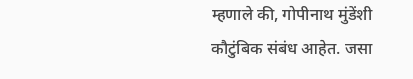म्हणाले की, गोपीनाथ मुंडेंशी कौटुंबिक संबंध आहेत. जसा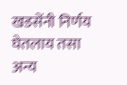खडसेंनी निर्णय घेतलाय तसा अन्य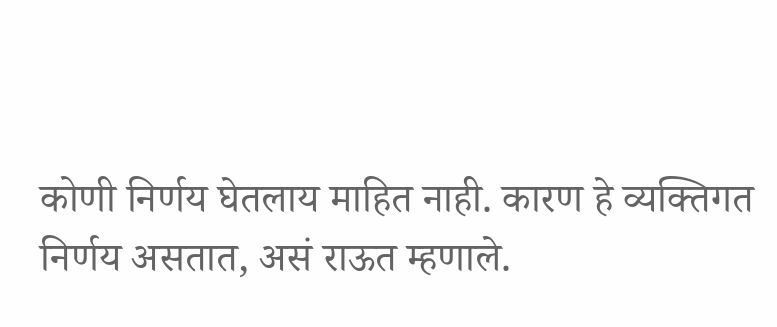कोणी निर्णय घेतलाय माहित नाही. कारण हे व्यक्तिगत निर्णय असतात, असं राऊत म्हणाले.